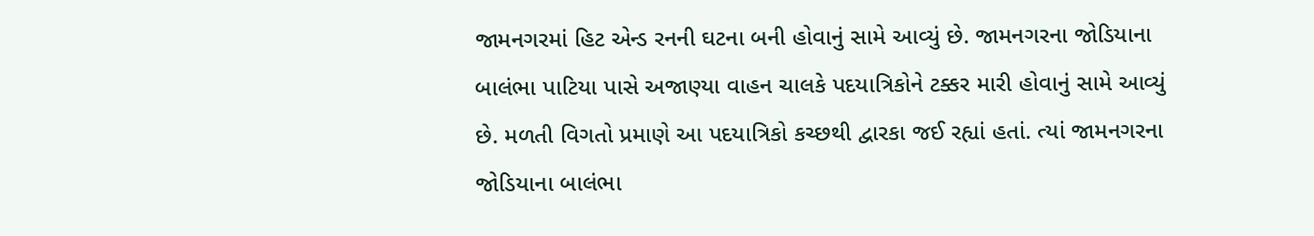જામનગરમાં હિટ એન્ડ રનની ઘટના બની હોવાનું સામે આવ્યું છે. જામનગરના જોડિયાના બાલંભા પાટિયા પાસે અજાણ્યા વાહન ચાલકે પદયાત્રિકોને ટક્કર મારી હોવાનું સામે આવ્યું છે. મળતી વિગતો પ્રમાણે આ પદયાત્રિકો કચ્છથી દ્વારકા જઈ રહ્યાં હતાં. ત્યાં જામનગરના જોડિયાના બાલંભા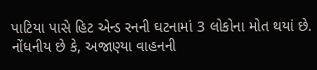પાટિયા પાસે હિટ એન્ડ રનની ઘટનામાં 3 લોકોના મોત થયાં છે. નોંધનીય છે કે, અજાણ્યા વાહનની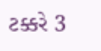ટક્કરે 3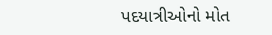પદયાત્રીઓનો મોત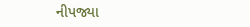નીપજ્યા